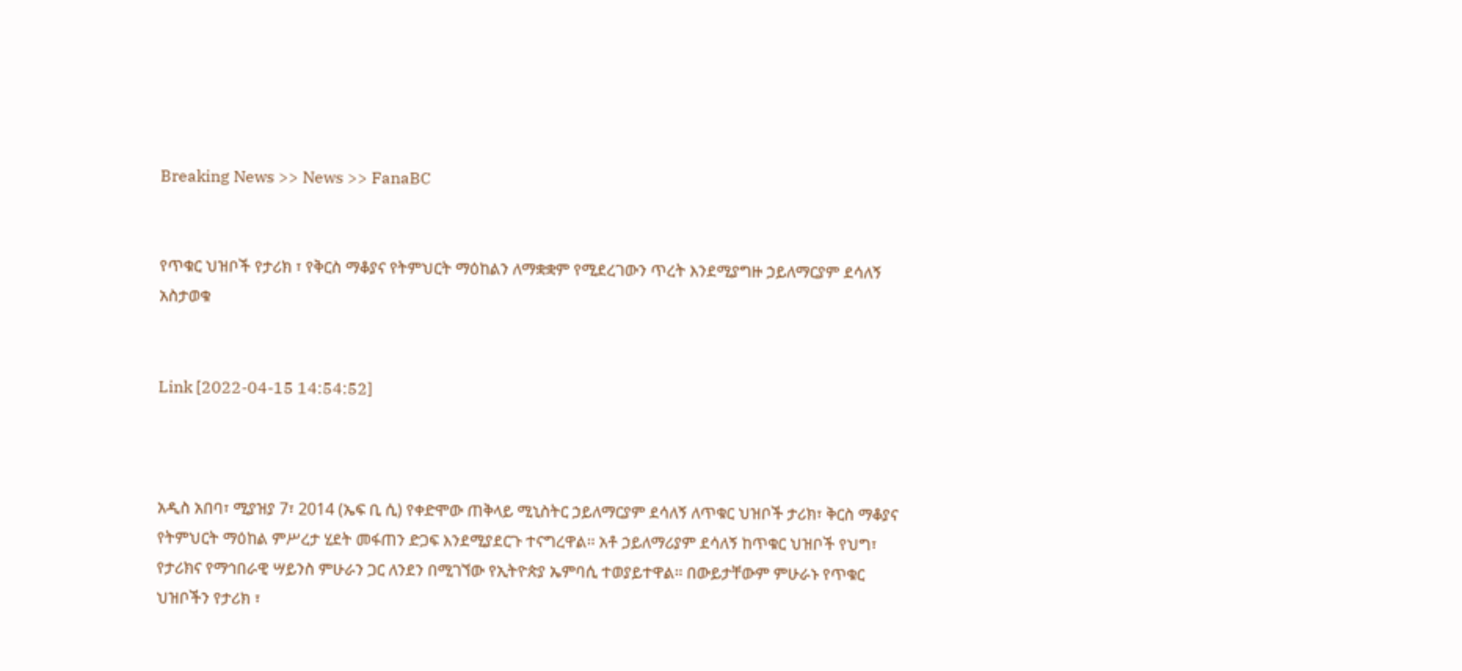Breaking News >> News >> FanaBC


የጥቁር ህዝቦች የታሪክ ፣ የቅርስ ማቆያና የትምህርት ማዕከልን ለማቋቋም የሚደረገውን ጥረት እንደሚያግዙ ኃይለማርያም ደሳለኝ አስታወቁ


Link [2022-04-15 14:54:52]



አዲስ አበባ፣ ሚያዝያ 7፣ 2014 (ኤፍ ቢ ሲ) የቀድሞው ጠቅላይ ሚኒስትር ኃይለማርያም ደሳለኝ ለጥቁር ህዝቦች ታሪክ፣ ቅርስ ማቆያና የትምህርት ማዕከል ምሥረታ ሂደት መፋጠን ድጋፍ እንደሚያደርጉ ተናግረዋል፡፡ አቶ ኃይለማሪያም ደሳለኝ ከጥቁር ህዝቦች የህግ፣ የታሪክና የማኅበራዊ ሣይንስ ምሁራን ጋር ለንደን በሚገኘው የኢትዮጵያ ኤምባሲ ተወያይተዋል፡፡ በውይታቸውም ምሁራኑ የጥቁር ህዝቦችን የታሪክ ፣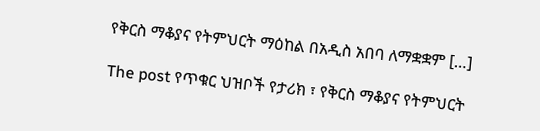የቅርስ ማቆያና የትምህርት ማዕከል በአዲስ አበባ ለማቋቋም […]

The post የጥቁር ህዝቦች የታሪክ ፣ የቅርስ ማቆያና የትምህርት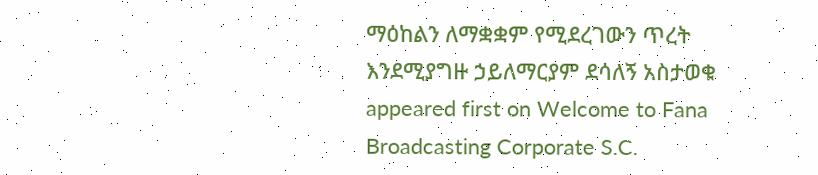ማዕከልን ለማቋቋም የሚደረገውን ጥረት እንደሚያግዙ ኃይለማርያም ደሳለኝ አስታወቁ appeared first on Welcome to Fana Broadcasting Corporate S.C.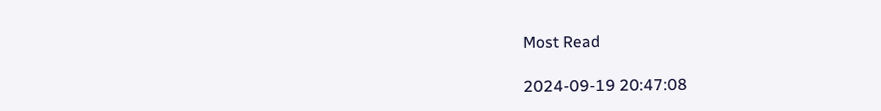Most Read

2024-09-19 20:47:08